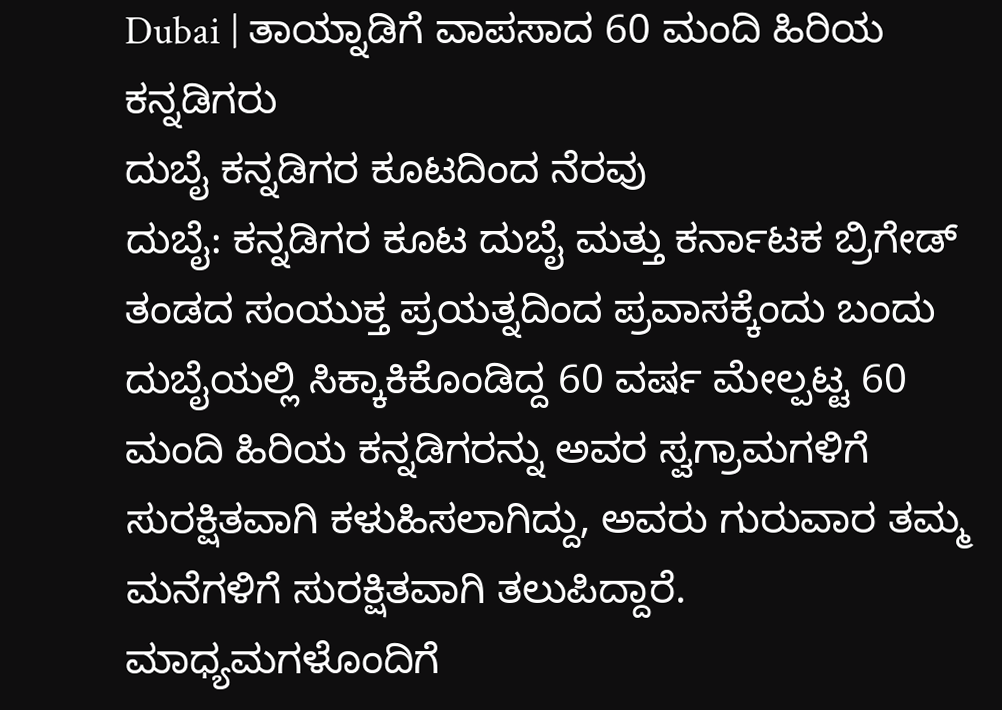Dubai | ತಾಯ್ನಾಡಿಗೆ ವಾಪಸಾದ 60 ಮಂದಿ ಹಿರಿಯ ಕನ್ನಡಿಗರು
ದುಬೈ ಕನ್ನಡಿಗರ ಕೂಟದಿಂದ ನೆರವು
ದುಬೈ: ಕನ್ನಡಿಗರ ಕೂಟ ದುಬೈ ಮತ್ತು ಕರ್ನಾಟಕ ಬ್ರಿಗೇಡ್ ತಂಡದ ಸಂಯುಕ್ತ ಪ್ರಯತ್ನದಿಂದ ಪ್ರವಾಸಕ್ಕೆಂದು ಬಂದು ದುಬೈಯಲ್ಲಿ ಸಿಕ್ಕಾಕಿಕೊಂಡಿದ್ದ 60 ವರ್ಷ ಮೇಲ್ಪಟ್ಟ 60 ಮಂದಿ ಹಿರಿಯ ಕನ್ನಡಿಗರನ್ನು ಅವರ ಸ್ವಗ್ರಾಮಗಳಿಗೆ ಸುರಕ್ಷಿತವಾಗಿ ಕಳುಹಿಸಲಾಗಿದ್ದು, ಅವರು ಗುರುವಾರ ತಮ್ಮ ಮನೆಗಳಿಗೆ ಸುರಕ್ಷಿತವಾಗಿ ತಲುಪಿದ್ದಾರೆ.
ಮಾಧ್ಯಮಗಳೊಂದಿಗೆ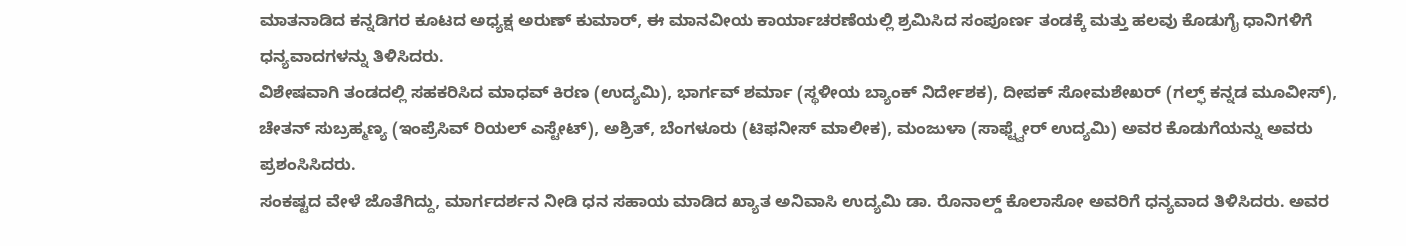ಮಾತನಾಡಿದ ಕನ್ನಡಿಗರ ಕೂಟದ ಅಧ್ಯಕ್ಷ ಅರುಣ್ ಕುಮಾರ್, ಈ ಮಾನವೀಯ ಕಾರ್ಯಾಚರಣೆಯಲ್ಲಿ ಶ್ರಮಿಸಿದ ಸಂಪೂರ್ಣ ತಂಡಕ್ಕೆ ಮತ್ತು ಹಲವು ಕೊಡುಗೈ ಧಾನಿಗಳಿಗೆ ಧನ್ಯವಾದಗಳನ್ನು ತಿಳಿಸಿದರು.
ವಿಶೇಷವಾಗಿ ತಂಡದಲ್ಲಿ ಸಹಕರಿಸಿದ ಮಾಧವ್ ಕಿರಣ (ಉದ್ಯಮಿ), ಭಾರ್ಗವ್ ಶರ್ಮಾ (ಸ್ಥಳೀಯ ಬ್ಯಾಂಕ್ ನಿರ್ದೇಶಕ), ದೀಪಕ್ ಸೋಮಶೇಖರ್ (ಗಲ್ಫ್ ಕನ್ನಡ ಮೂವೀಸ್), ಚೇತನ್ ಸುಬ್ರಹ್ಮಣ್ಯ (ಇಂಪ್ರೆಸಿವ್ ರಿಯಲ್ ಎಸ್ಟೇಟ್), ಅಶ್ರಿತ್, ಬೆಂಗಳೂರು (ಟಿಫನೀಸ್ ಮಾಲೀಕ), ಮಂಜುಳಾ (ಸಾಫ್ಟ್ವೇರ್ ಉದ್ಯಮಿ) ಅವರ ಕೊಡುಗೆಯನ್ನು ಅವರು ಪ್ರಶಂಸಿಸಿದರು.
ಸಂಕಷ್ಟದ ವೇಳೆ ಜೊತೆಗಿದ್ದು, ಮಾರ್ಗದರ್ಶನ ನೀಡಿ ಧನ ಸಹಾಯ ಮಾಡಿದ ಖ್ಯಾತ ಅನಿವಾಸಿ ಉದ್ಯಮಿ ಡಾ. ರೊನಾಲ್ಡ್ ಕೊಲಾಸೋ ಅವರಿಗೆ ಧನ್ಯವಾದ ತಿಳಿಸಿದರು. ಅವರ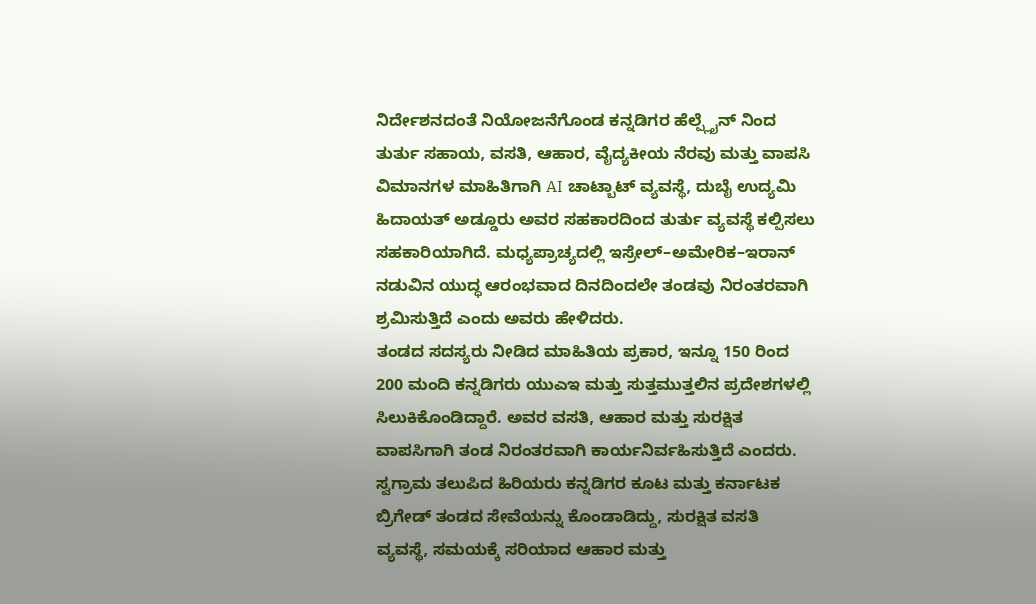ನಿರ್ದೇಶನದಂತೆ ನಿಯೋಜನೆಗೊಂಡ ಕನ್ನಡಿಗರ ಹೆಲ್ಪ್ಲೈನ್ ನಿಂದ ತುರ್ತು ಸಹಾಯ, ವಸತಿ, ಆಹಾರ, ವೈದ್ಯಕೀಯ ನೆರವು ಮತ್ತು ವಾಪಸಿ ವಿಮಾನಗಳ ಮಾಹಿತಿಗಾಗಿ AI ಚಾಟ್ಬಾಟ್ ವ್ಯವಸ್ಥೆ, ದುಬೈ ಉದ್ಯಮಿ ಹಿದಾಯತ್ ಅಡ್ಡೂರು ಅವರ ಸಹಕಾರದಿಂದ ತುರ್ತು ವ್ಯವಸ್ಥೆ ಕಲ್ಪಿಸಲು ಸಹಕಾರಿಯಾಗಿದೆ. ಮಧ್ಯಪ್ರಾಚ್ಯದಲ್ಲಿ ಇಸ್ರೇಲ್–ಅಮೇರಿಕ–ಇರಾನ್ ನಡುವಿನ ಯುದ್ಧ ಆರಂಭವಾದ ದಿನದಿಂದಲೇ ತಂಡವು ನಿರಂತರವಾಗಿ ಶ್ರಮಿಸುತ್ತಿದೆ ಎಂದು ಅವರು ಹೇಳಿದರು.
ತಂಡದ ಸದಸ್ಯರು ನೀಡಿದ ಮಾಹಿತಿಯ ಪ್ರಕಾರ, ಇನ್ನೂ 150 ರಿಂದ 200 ಮಂದಿ ಕನ್ನಡಿಗರು ಯುಎಇ ಮತ್ತು ಸುತ್ತಮುತ್ತಲಿನ ಪ್ರದೇಶಗಳಲ್ಲಿ ಸಿಲುಕಿಕೊಂಡಿದ್ದಾರೆ. ಅವರ ವಸತಿ, ಆಹಾರ ಮತ್ತು ಸುರಕ್ಷಿತ ವಾಪಸಿಗಾಗಿ ತಂಡ ನಿರಂತರವಾಗಿ ಕಾರ್ಯನಿರ್ವಹಿಸುತ್ತಿದೆ ಎಂದರು.
ಸ್ವಗ್ರಾಮ ತಲುಪಿದ ಹಿರಿಯರು ಕನ್ನಡಿಗರ ಕೂಟ ಮತ್ತು ಕರ್ನಾಟಕ ಬ್ರಿಗೇಡ್ ತಂಡದ ಸೇವೆಯನ್ನು ಕೊಂಡಾಡಿದ್ದು, ಸುರಕ್ಷಿತ ವಸತಿ ವ್ಯವಸ್ಥೆ, ಸಮಯಕ್ಕೆ ಸರಿಯಾದ ಆಹಾರ ಮತ್ತು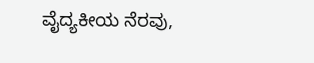ವೈದ್ಯಕೀಯ ನೆರವು,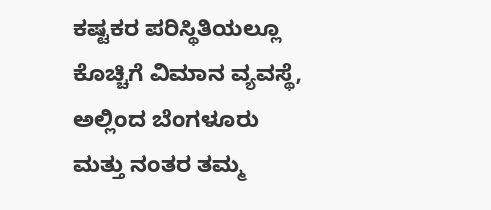ಕಷ್ಟಕರ ಪರಿಸ್ಥಿತಿಯಲ್ಲೂ ಕೊಚ್ಚಿಗೆ ವಿಮಾನ ವ್ಯವಸ್ಥೆ, ಅಲ್ಲಿಂದ ಬೆಂಗಳೂರು ಮತ್ತು ನಂತರ ತಮ್ಮ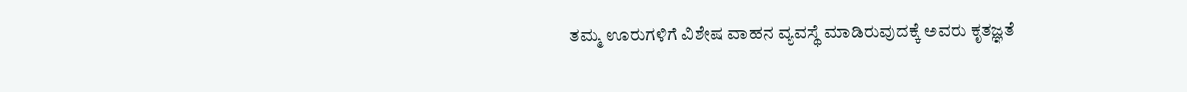ತಮ್ಮ ಊರುಗಳಿಗೆ ವಿಶೇಷ ವಾಹನ ವ್ಯವಸ್ಥೆ ಮಾಡಿರುವುದಕ್ಕೆ ಅವರು ಕೃತಜ್ಞತೆ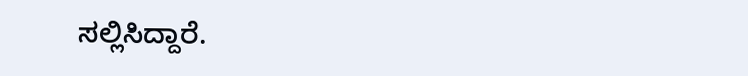ಸಲ್ಲಿಸಿದ್ದಾರೆ.